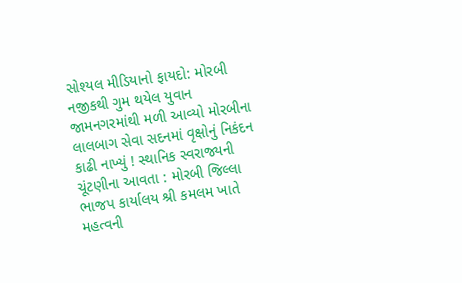સોશ્યલ મીડિયાનો ફાયદો: મોરબી નજીકથી ગુમ થયેલ યુવાન જામનગરમાંથી મળી આવ્યો મોરબીના લાલબાગ સેવા સદનમાં વૃક્ષોનું નિકંદન કાઢી નાખ્યું ! સ્થાનિક સ્વરાજ્યની ચૂંટણીના આવતા : મોરબી જિલ્લા ભાજપ કાર્યાલય શ્રી કમલમ ખાતે મહત્વની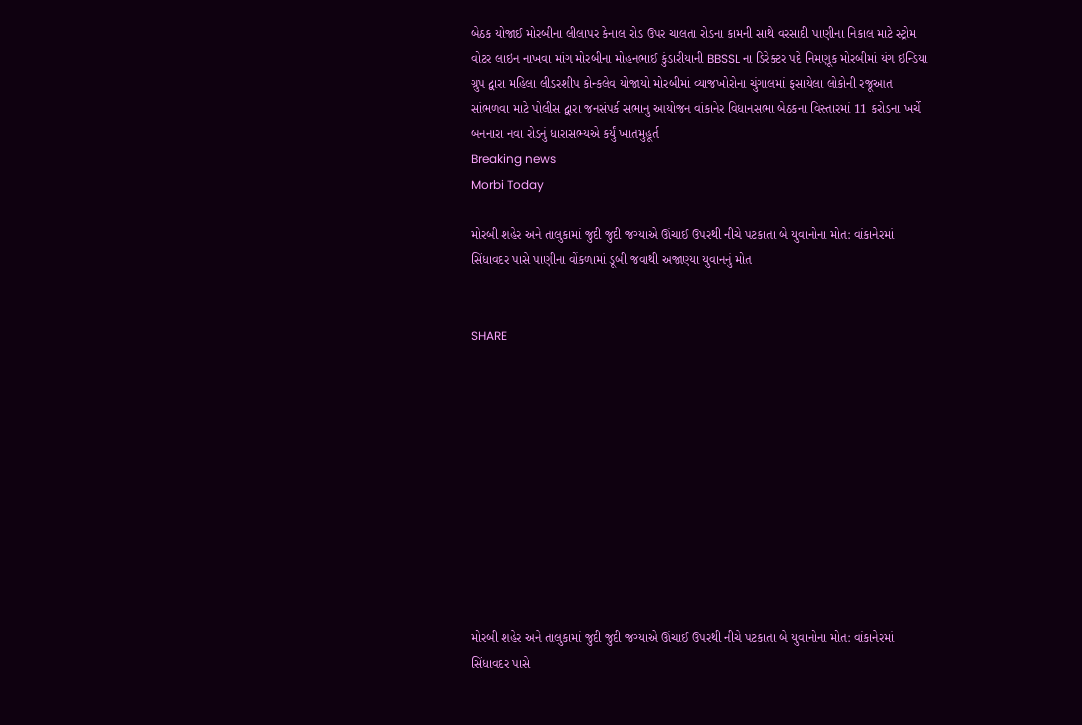બેઠક યોજાઈ મોરબીના લીલાપર કેનાલ રોડ ઉપર ચાલતા રોડના કામની સાથે વરસાદી પાણીના નિકાલ માટે સ્ટ્રોમ વોટર લાઇન નાખવા માંગ મોરબીના મોહનભાઈ કુંડારીયાની BBSSL ના ડિરેક્ટર પદે નિમણૂક મોરબીમાં યંગ ઇન્ડિયા ગ્રુપ દ્વારા મહિલા લીડરશીપ કોન્કલેવ યોજાયો મોરબીમાં વ્યાજખોરોના ચુંગાલમાં ફસાયેલા લોકોની રજૂઆત સાંભળવા માટે પોલીસ દ્વારા જનસંપર્ક સભાનુ આયોજન વાંકાનેર વિધાનસભા બેઠકના વિસ્તારમાં 11 કરોડના ખર્ચે બનનારા નવા રોડનું ધારાસભ્યએ કર્યું ખાતમુહૂર્ત
Breaking news
Morbi Today

મોરબી શહેર અને તાલુકામાં જુદી જુદી જગ્યાએ ઊંચાઈ ઉપરથી નીચે પટકાતા બે યુવાનોના મોત: વાંકાનેરમાં સિંધાવદર પાસે પાણીના વોંકળામાં ડૂબી જવાથી અજાણ્યા યુવાનનું મોત


SHARE











મોરબી શહેર અને તાલુકામાં જુદી જુદી જગ્યાએ ઊંચાઈ ઉપરથી નીચે પટકાતા બે યુવાનોના મોત: વાંકાનેરમાં સિંધાવદર પાસે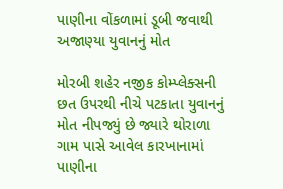પાણીના વોંકળામાં ડૂબી જવાથી અજાણ્યા યુવાનનું મોત

મોરબી શહેર નજીક કોમ્પ્લેક્સની છત ઉપરથી નીચે પટકાતા યુવાનનું મોત નીપજ્યું છે જ્યારે થોરાળા ગામ પાસે આવેલ કારખાનામાં પાણીના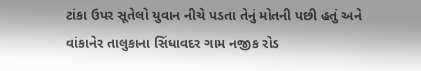ટાંકા ઉપર સૂતેલો યુવાન નીચે પડતા તેનું મોતની પછી હતું અને વાંકાનેર તાલુકાના સિંધાવદર ગામ નજીક રોડ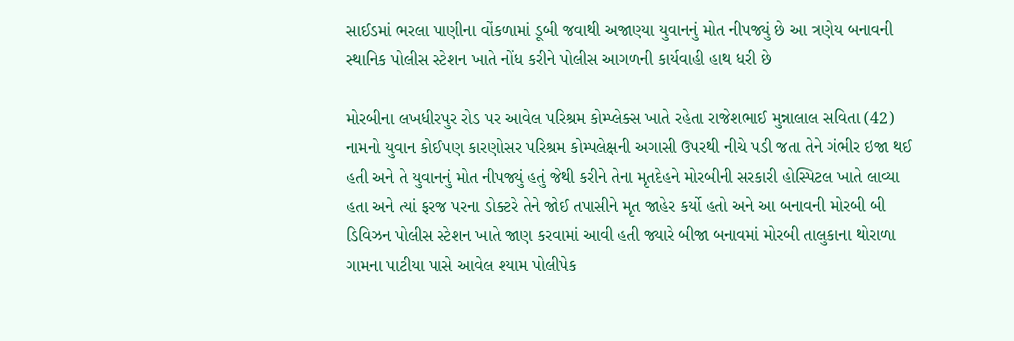સાઈડમાં ભરલા પાણીના વોંકળામાં ડૂબી જવાથી અજાણ્યા યુવાનનું મોત નીપજ્યું છે આ ત્રણેય બનાવની સ્થાનિક પોલીસ સ્ટેશન ખાતે નોંધ કરીને પોલીસ આગળની કાર્યવાહી હાથ ધરી છે

મોરબીના લખધીરપુર રોડ પર આવેલ પરિશ્રમ કોમ્પ્લેક્સ ખાતે રહેતા રાજેશભાઈ મુન્નાલાલ સવિતા (42) નામનો યુવાન કોઈપણ કારણોસર પરિશ્રમ કોમ્પલેક્ષની અગાસી ઉપરથી નીચે પડી જતા તેને ગંભીર ઇજા થઈ હતી અને તે યુવાનનું મોત નીપજ્યું હતું જેથી કરીને તેના મૃતદેહને મોરબીની સરકારી હોસ્પિટલ ખાતે લાવ્યા હતા અને ત્યાં ફરજ પરના ડોક્ટરે તેને જોઈ તપાસીને મૃત જાહેર કર્યો હતો અને આ બનાવની મોરબી બી ડિવિઝન પોલીસ સ્ટેશન ખાતે જાણ કરવામાં આવી હતી જ્યારે બીજા બનાવમાં મોરબી તાલુકાના થોરાળા ગામના પાટીયા પાસે આવેલ શ્યામ પોલીપેક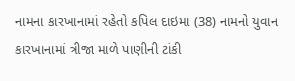નામના કારખાનામાં રહેતો કપિલ દાઇમા (38) નામનો યુવાન કારખાનામાં ત્રીજા માળે પાણીની ટાંકી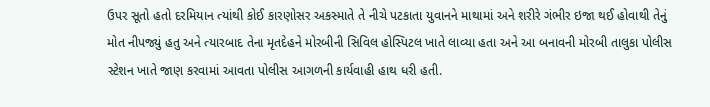ઉપર સૂતો હતો દરમિયાન ત્યાંથી કોઈ કારણોસર અકસ્માતે તે નીચે પટકાતા યુવાનને માથામાં અને શરીરે ગંભીર ઇજા થઈ હોવાથી તેનું મોત નીપજ્યું હતુ અને ત્યારબાદ તેના મૃતદેહને મોરબીની સિવિલ હોસ્પિટલ ખાતે લાવ્યા હતા અને આ બનાવની મોરબી તાલુકા પોલીસ સ્ટેશન ખાતે જાણ કરવામાં આવતા પોલીસ આગળની કાર્યવાહી હાથ ધરી હતી.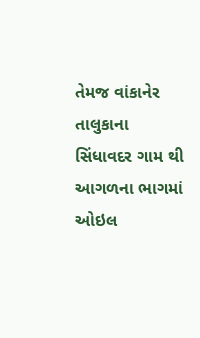તેમજ વાંકાનેર તાલુકાના સિંધાવદર ગામ થી આગળના ભાગમાં ઓઇલ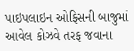પાઇપલાઇન ઓફિસની બાજુમાં આવેલ કોઝવે તરફ જવાના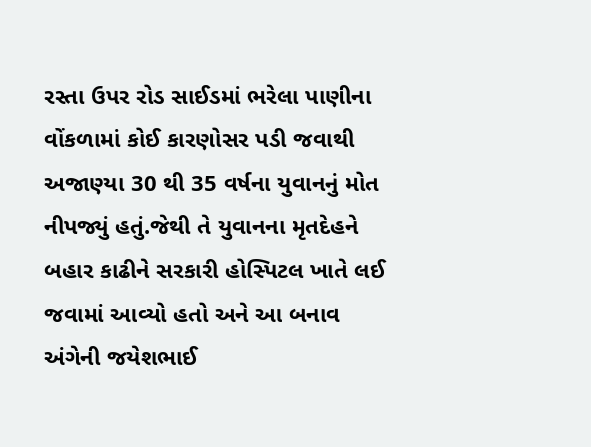રસ્તા ઉપર રોડ સાઈડમાં ભરેલા પાણીના વોંકળામાં કોઈ કારણોસર પડી જવાથી અજાણ્યા 30 થી 35 વર્ષના યુવાનનું મોત નીપજ્યું હતું.જેથી તે યુવાનના મૃતદેહને બહાર કાઢીને સરકારી હોસ્પિટલ ખાતે લઈ જવામાં આવ્યો હતો અને આ બનાવ અંગેની જયેશભાઈ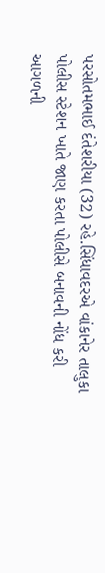પરસોતમભાઈ દંતેશરીયા (32) રહે.સિંધાવદરએ વાંકાનેર તાલુકા પોલીસ સ્ટેશન ખાતે જાણ કરતા પોલીસે બનાવની નોંધ કરી આગળની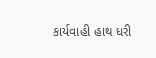કાર્યવાહી હાથ ધરી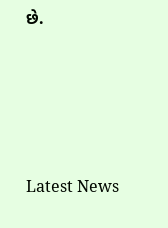છે.






Latest News